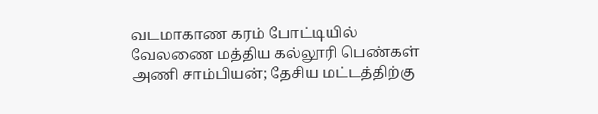வடமாகாண கரம் போட்டியில் வேலணை மத்திய கல்லூரி பெண்கள் அணி சாம்பியன்; தேசிய மட்டத்திற்கு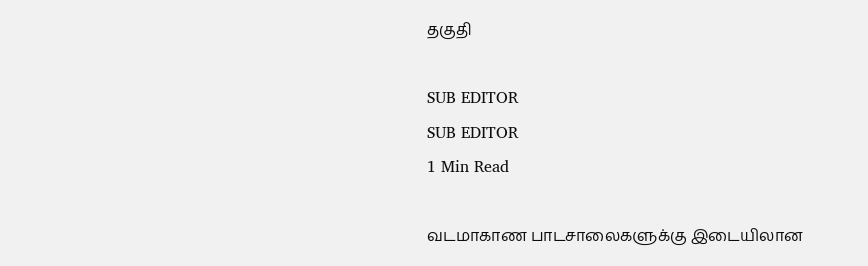தகுதி

SUB EDITOR
SUB EDITOR
1 Min Read

வடமாகாண பாடசாலைகளுக்கு இடையிலான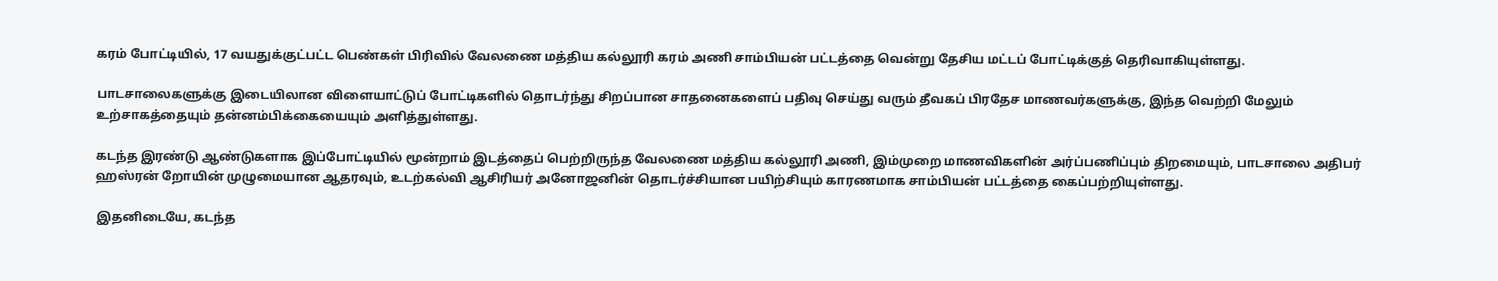கரம் போட்டியில், 17 வயதுக்குட்பட்ட பெண்கள் பிரிவில் வேலணை மத்திய கல்லூரி கரம் அணி சாம்பியன் பட்டத்தை வென்று தேசிய மட்டப் போட்டிக்குத் தெரிவாகியுள்ளது.

பாடசாலைகளுக்கு இடையிலான விளையாட்டுப் போட்டிகளில் தொடர்ந்து சிறப்பான சாதனைகளைப் பதிவு செய்து வரும் தீவகப் பிரதேச மாணவர்களுக்கு, இந்த வெற்றி மேலும் உற்சாகத்தையும் தன்னம்பிக்கையையும் அளித்துள்ளது.

கடந்த இரண்டு ஆண்டுகளாக இப்போட்டியில் மூன்றாம் இடத்தைப் பெற்றிருந்த வேலணை மத்திய கல்லூரி அணி, இம்முறை மாணவிகளின் அர்ப்பணிப்பும் திறமையும், பாடசாலை அதிபர் ஹஸ்ரன் றோயின் முழுமையான ஆதரவும், உடற்கல்வி ஆசிரியர் அனோஜனின் தொடர்ச்சியான பயிற்சியும் காரணமாக சாம்பியன் பட்டத்தை கைப்பற்றியுள்ளது.

இதனிடையே, கடந்த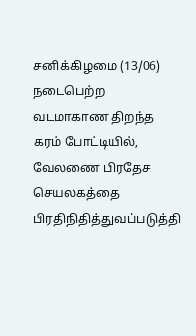சனிக்கிழமை (13/06) நடைபெற்ற வடமாகாண திறந்த கரம் போட்டியில், வேலணை பிரதேச செயலகத்தை பிரதிநிதித்துவப்படுத்தி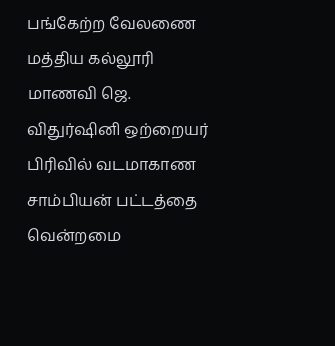பங்கேற்ற வேலணை மத்திய கல்லூரி மாணவி ஜெ. விதுர்ஷினி ஒற்றையர் பிரிவில் வடமாகாண சாம்பியன் பட்டத்தை வென்றமை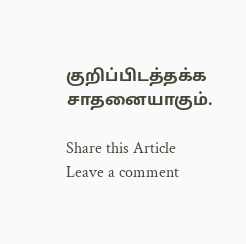குறிப்பிடத்தக்க சாதனையாகும்.

Share this Article
Leave a comment